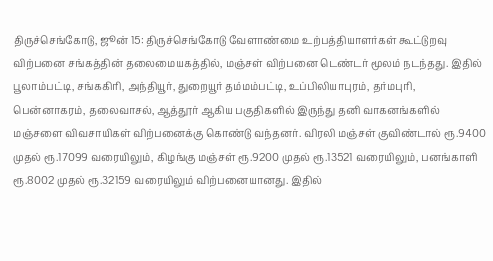திருச்செங்கோடு, ஜூன் 15: திருச்செங்கோடு வேளாண்மை உற்பத்தியாளர்கள் கூட்டுறவு விற்பனை சங்கத்தின் தலைமையகத்தில், மஞ்சள் விற்பனை டெண்டர் மூலம் நடந்தது. இதில் பூலாம்பட்டி, சங்ககிரி, அந்தியூர், துறையூர் தம்மம்பட்டி, உப்பிலியாபுரம், தர்மபுரி, பென்னாகரம், தலைவாசல், ஆத்தூர் ஆகிய பகுதிகளில் இருந்து தனி வாகனங்களில் மஞ்சளை விவசாயிகள் விற்பனைக்கு கொண்டு வந்தனர். விரலி மஞ்சள் குவிண்டால் ரூ.9400 முதல் ரூ.17099 வரையிலும், கிழங்கு மஞ்சள் ரூ.9200 முதல் ரூ.13521 வரையிலும், பனங்காளி ரூ.8002 முதல் ரூ.32159 வரையிலும் விற்பனையானது. இதில்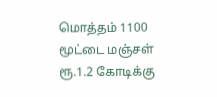மொத்தம் 1100 மூட்டை மஞ்சள் ரூ.1.2 கோடிக்கு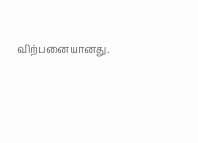விற்பனையானது.